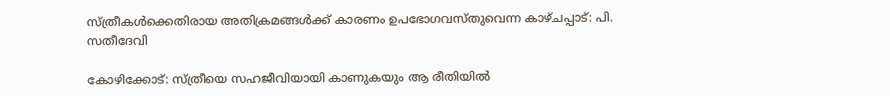സ്ത്രീകള്‍ക്കെതിരായ അതിക്രമങ്ങള്‍ക്ക് കാരണം ഉപഭോഗവസ്തുവെന്ന കാഴ്ചപ്പാട്: പി. സതീദേവി

കോഴിക്കോട്: സ്ത്രീയെ സഹജീവിയായി കാണുകയും ആ രീതിയില്‍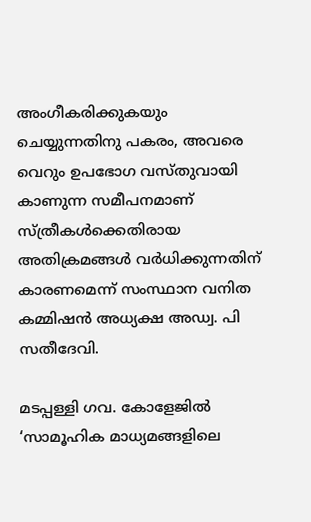അംഗീകരിക്കുകയും ചെയ്യുന്നതിനു പകരം, അവരെ വെറും ഉപഭോഗ വസ്തുവായി കാണുന്ന സമീപനമാണ് സ്ത്രീകള്‍ക്കെതിരായ അതിക്രമങ്ങള്‍ വര്‍ധിക്കുന്നതിന് കാരണമെന്ന് സംസ്ഥാന വനിത കമ്മിഷന്‍ അധ്യക്ഷ അഡ്വ. പി സതീദേവി.

മടപ്പള്ളി ഗവ. കോളേജില്‍ ‘സാമൂഹിക മാധ്യമങ്ങളിലെ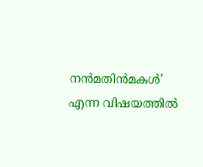നന്‍മതിന്‍മകള്‍’ എന്ന വിഷയത്തില്‍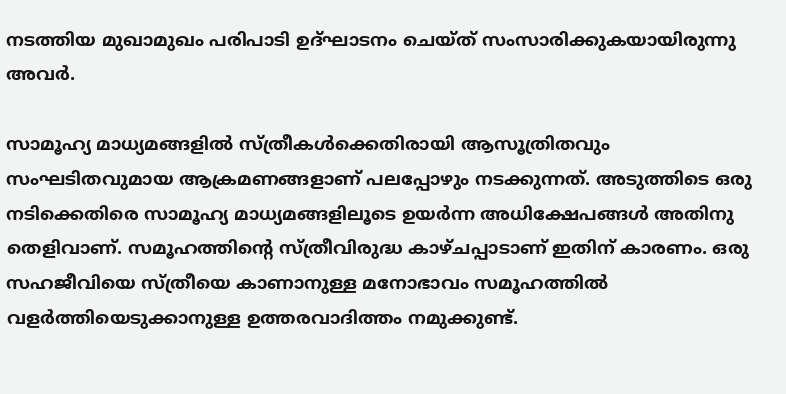നടത്തിയ മുഖാമുഖം പരിപാടി ഉദ്ഘാടനം ചെയ്ത് സംസാരിക്കുകയായിരുന്നു അവര്‍.

സാമൂഹ്യ മാധ്യമങ്ങളില്‍ സ്ത്രീകള്‍ക്കെതിരായി ആസൂത്രിതവും സംഘടിതവുമായ ആക്രമണങ്ങളാണ് പലപ്പോഴും നടക്കുന്നത്. അടുത്തിടെ ഒരു നടിക്കെതിരെ സാമൂഹ്യ മാധ്യമങ്ങളിലൂടെ ഉയര്‍ന്ന അധിക്ഷേപങ്ങള്‍ അതിനു തെളിവാണ്. സമൂഹത്തിന്റെ സ്ത്രീവിരുദ്ധ കാഴ്ചപ്പാടാണ് ഇതിന് കാരണം. ഒരു സഹജീവിയെ സ്ത്രീയെ കാണാനുള്ള മനോഭാവം സമൂഹത്തില്‍ വളര്‍ത്തിയെടുക്കാനുള്ള ഉത്തരവാദിത്തം നമുക്കുണ്ട്.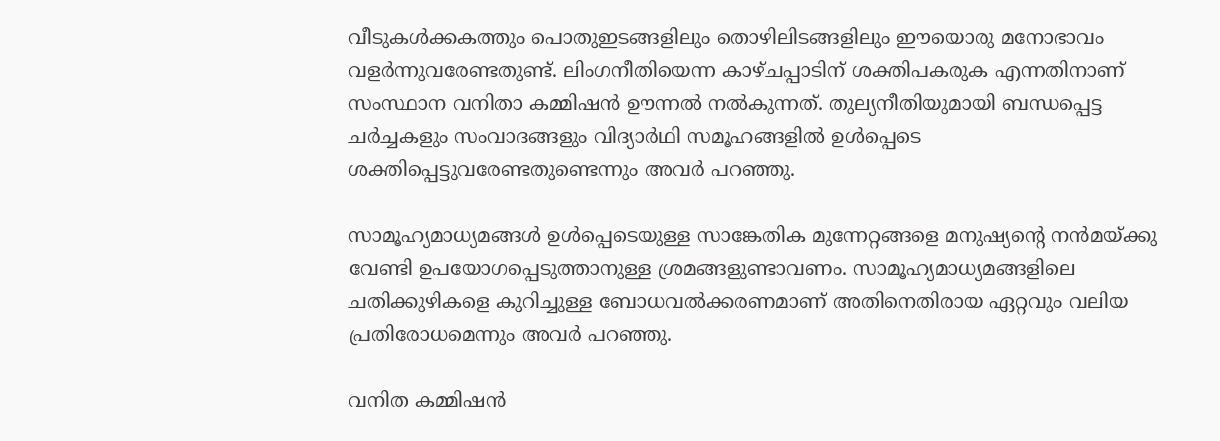വീടുകള്‍ക്കകത്തും പൊതുഇടങ്ങളിലും തൊഴിലിടങ്ങളിലും ഈയൊരു മനോഭാവം വളര്‍ന്നുവരേണ്ടതുണ്ട്. ലിംഗനീതിയെന്ന കാഴ്ചപ്പാടിന് ശക്തിപകരുക എന്നതിനാണ് സംസ്ഥാന വനിതാ കമ്മിഷന്‍ ഊന്നല്‍ നല്‍കുന്നത്. തുല്യനീതിയുമായി ബന്ധപ്പെട്ട ചര്‍ച്ചകളും സംവാദങ്ങളും വിദ്യാര്‍ഥി സമൂഹങ്ങളില്‍ ഉള്‍പ്പെടെ ശക്തിപ്പെട്ടുവരേണ്ടതുണ്ടെന്നും അവര്‍ പറഞ്ഞു.

സാമൂഹ്യമാധ്യമങ്ങള്‍ ഉള്‍പ്പെടെയുള്ള സാങ്കേതിക മുന്നേറ്റങ്ങളെ മനുഷ്യന്റെ നന്‍മയ്ക്കു വേണ്ടി ഉപയോഗപ്പെടുത്താനുള്ള ശ്രമങ്ങളുണ്ടാവണം. സാമൂഹ്യമാധ്യമങ്ങളിലെ ചതിക്കുഴികളെ കുറിച്ചുള്ള ബോധവല്‍ക്കരണമാണ് അതിനെതിരായ ഏറ്റവും വലിയ പ്രതിരോധമെന്നും അവര്‍ പറഞ്ഞു.

വനിത കമ്മിഷന്‍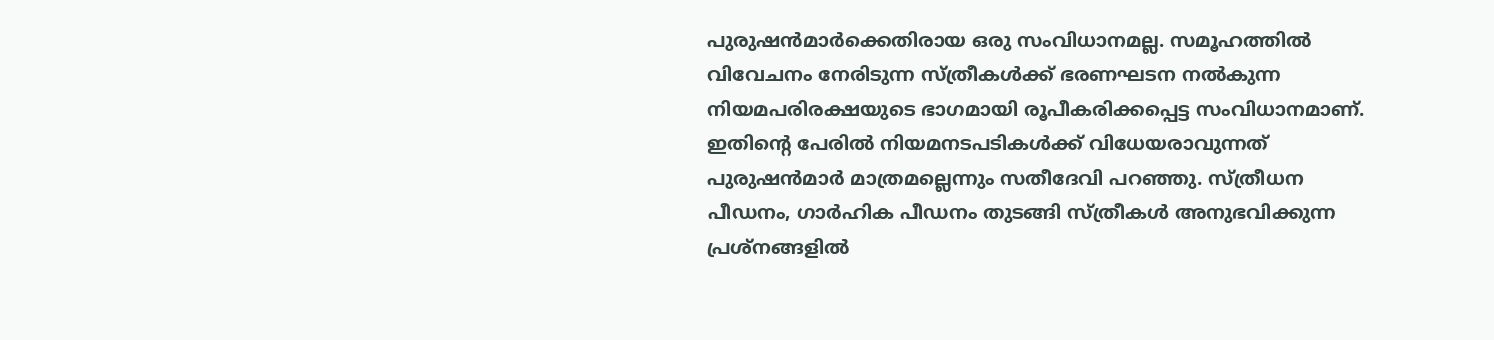പുരുഷന്‍മാര്‍ക്കെതിരായ ഒരു സംവിധാനമല്ല. സമൂഹത്തില്‍ വിവേചനം നേരിടുന്ന സ്ത്രീകള്‍ക്ക് ഭരണഘടന നല്‍കുന്ന നിയമപരിരക്ഷയുടെ ഭാഗമായി രൂപീകരിക്കപ്പെട്ട സംവിധാനമാണ്. ഇതിന്റെ പേരില്‍ നിയമനടപടികള്‍ക്ക് വിധേയരാവുന്നത് പുരുഷന്‍മാര്‍ മാത്രമല്ലെന്നും സതീദേവി പറഞ്ഞു. സ്ത്രീധന പീഡനം, ഗാര്‍ഹിക പീഡനം തുടങ്ങി സ്ത്രീകള്‍ അനുഭവിക്കുന്ന പ്രശ്‌നങ്ങളില്‍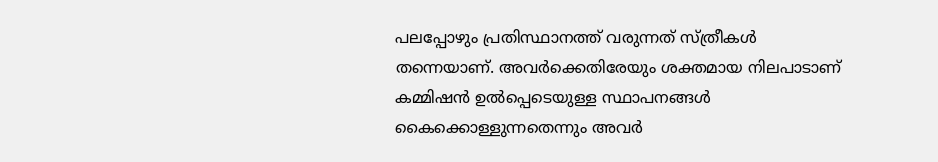പലപ്പോഴും പ്രതിസ്ഥാനത്ത് വരുന്നത് സ്ത്രീകള്‍ തന്നെയാണ്. അവര്‍ക്കെതിരേയും ശക്തമായ നിലപാടാണ് കമ്മിഷന്‍ ഉല്‍പ്പെടെയുള്ള സ്ഥാപനങ്ങള്‍ കൈക്കൊള്ളുന്നതെന്നും അവര്‍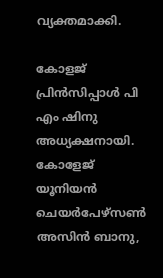വ്യക്തമാക്കി.

കോളജ് പ്രിന്‍സിപ്പാള്‍ പി എം ഷിനു അധ്യക്ഷനായി. കോളേജ് യൂനിയന്‍ ചെയര്‍പേഴ്‌സണ്‍ അസിന്‍ ബാനു,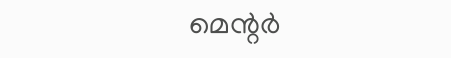മെന്റര്‍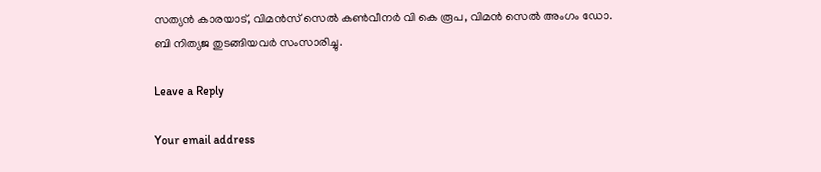സത്യന്‍ കാരയാട്, വിമന്‍സ് സെല്‍ കണ്‍വീനര്‍ വി കെ രൂപ, വിമന്‍ സെല്‍ അംഗം ഡോ. ബി നിത്യജ തുടങ്ങിയവര്‍ സംസാരിച്ചു.

Leave a Reply

Your email address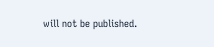will not be published.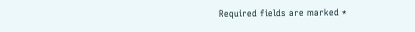Required fields are marked *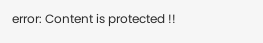error: Content is protected !!